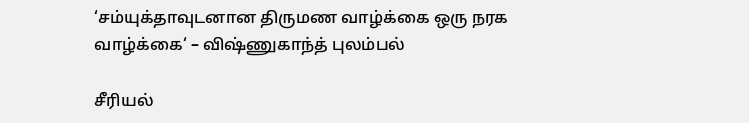‘சம்யுக்தாவுடனான திருமண வாழ்க்கை ஒரு நரக வாழ்க்கை‘ – விஷ்ணுகாந்த் புலம்பல்

சீரியல்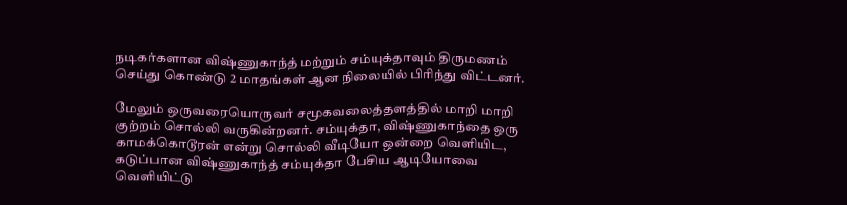நடிகர்களான விஷ்ணுகாந்த் மற்றும் சம்யுக்தாவும் திருமணம் செய்து கொண்டு 2 மாதங்கள் ஆன நிலையில் பிரிந்து விட்டனர்.

மேலும் ஒருவரையொருவர் சமூகவலைத்தளத்தில் மாறி மாறி குற்றம் சொல்லி வருகின்றனர். சம்யுக்தா, விஷ்ணுகாந்தை ஒரு காமக்கொடூரன் என்று சொல்லி வீடியோ ஒன்றை வெளியிட, கடுப்பான விஷ்ணுகாந்த் சம்யுக்தா பேசிய ஆடியோவை வெளியிட்டு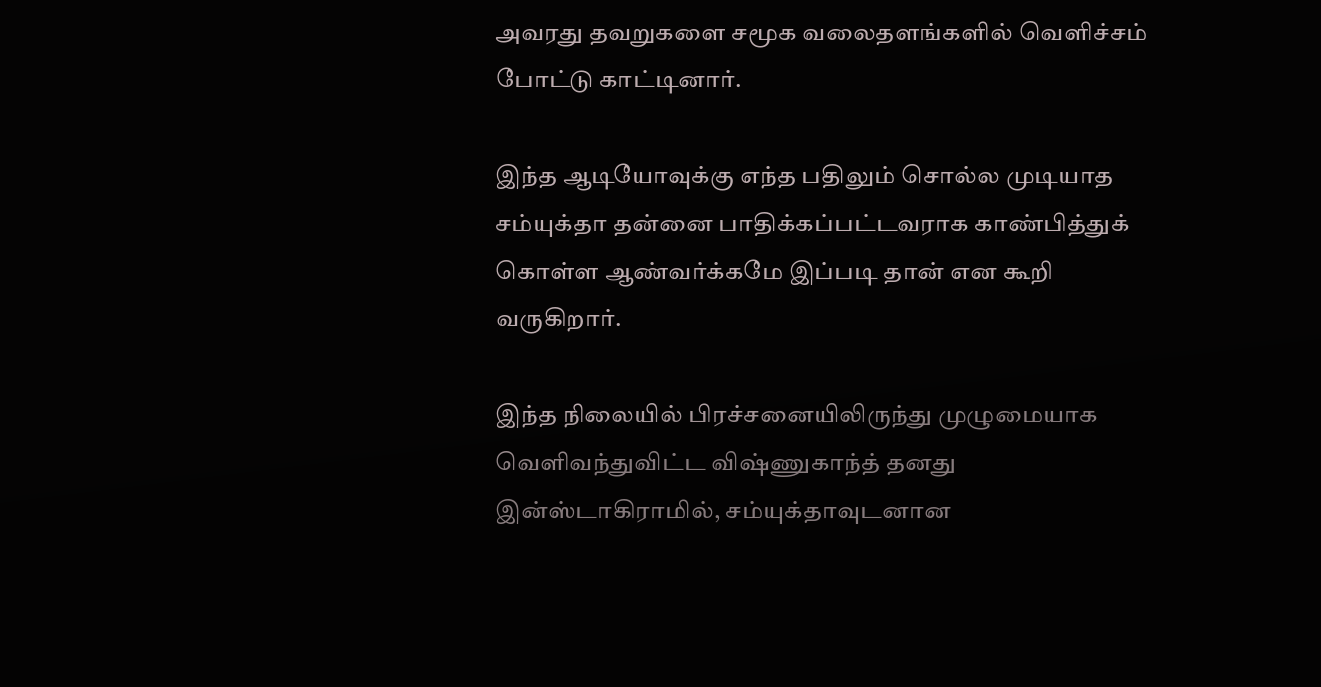அவரது தவறுகளை சமூக வலைதளங்களில் வெளிச்சம் போட்டு காட்டினார்.

இந்த ஆடியோவுக்கு எந்த பதிலும் சொல்ல முடியாத சம்யுக்தா தன்னை பாதிக்கப்பட்டவராக காண்பித்துக் கொள்ள ஆண்வர்க்கமே இப்படி தான் என கூறி வருகிறார்.

இந்த நிலையில் பிரச்சனையிலிருந்து முழுமையாக வெளிவந்துவிட்ட விஷ்ணுகாந்த் தனது இன்ஸ்டாகிராமில், சம்யுக்தாவுடனான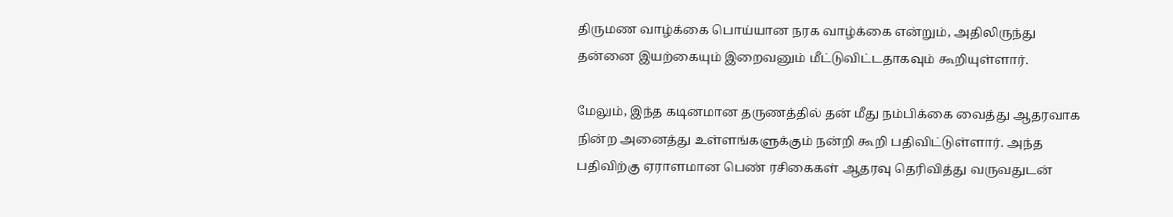திருமண வாழ்க்கை பொய்யான நரக வாழ்க்கை என்றும், அதிலிருந்து தன்னை இயற்கையும் இறைவனும் மீட்டுவிட்டதாகவும் கூறியுள்ளார்.

மேலும், இந்த கடினமான தருணத்தில் தன் மீது நம்பிக்கை வைத்து ஆதரவாக நின்ற அனைத்து உள்ளங்களுக்கும் நன்றி கூறி பதிவிட்டுள்ளார். அந்த பதிவிற்கு ஏராளமான பெண் ரசிகைகள் ஆதரவு தெரிவித்து வருவதுடன்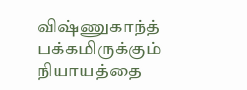விஷ்ணுகாந்த் பக்கமிருக்கும் நியாயத்தை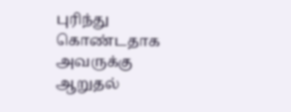புரிந்து கொண்டதாக அவருக்கு ஆறுதல்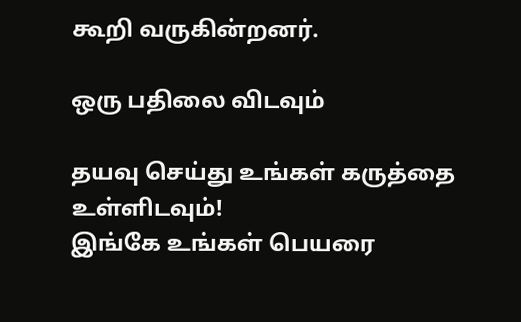கூறி வருகின்றனர்.

ஒரு பதிலை விடவும்

தயவு செய்து உங்கள் கருத்தை உள்ளிடவும்!
இங்கே உங்கள் பெயரை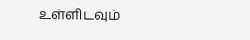உள்ளிடவும்